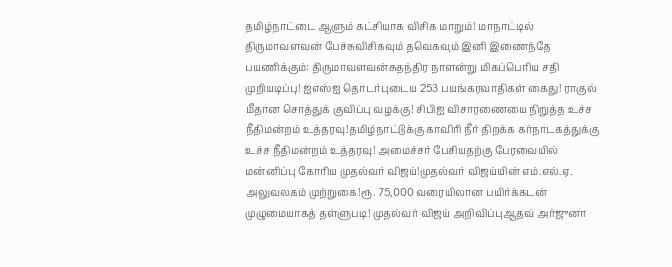தமிழ்நாட்டை ஆளும் கட்சியாக விசிக மாறும்! மாநாட்டில் திருமாவளவன் பேச்சுவிசிகவும் தவெகவும் இனி இணைந்தே பயணிக்கும்: திருமாவளவன்சுதந்திர நாளன்று மிகப்பெரிய சதி முறியடிப்பு! ஐஎஸ்ஐ தொடர்புடைய 253 பயங்கரவாதிகள் கைது! ராகுல் மீதான சொத்துக் குவிப்பு வழக்கு! சிபிஐ விசாரணையை நிறுத்த உச்ச நீதிமன்றம் உத்தரவு!தமிழ்நாட்டுக்கு காவிரி நீர் திறக்க கர்நாடகத்துக்கு உச்ச நீதிமன்றம் உத்தரவு! அமைச்சர் பேசியதற்கு பேரவையில் மன்னிப்பு கோரிய முதல்வர் விஜய்!முதல்வர் விஜய்யின் எம்.எல்.ஏ. அலுவலகம் முற்றுகை!ரூ. 75,000 வரையிலான பயிர்க்கடன் முழுமையாகத் தள்ளுபடி! முதல்வர் விஜய் அறிவிப்புஆதவ் அர்ஜுனா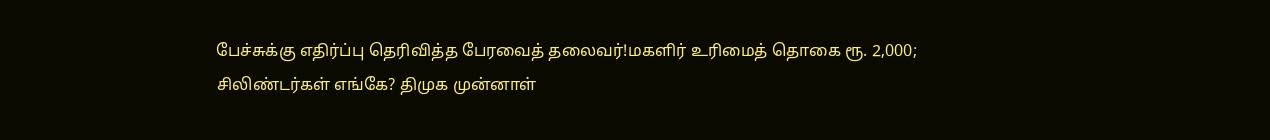பேச்சுக்கு எதிர்ப்பு தெரிவித்த பேரவைத் தலைவர்!மகளிர் உரிமைத் தொகை ரூ. 2,000; சிலிண்டர்கள் எங்கே? திமுக முன்னாள்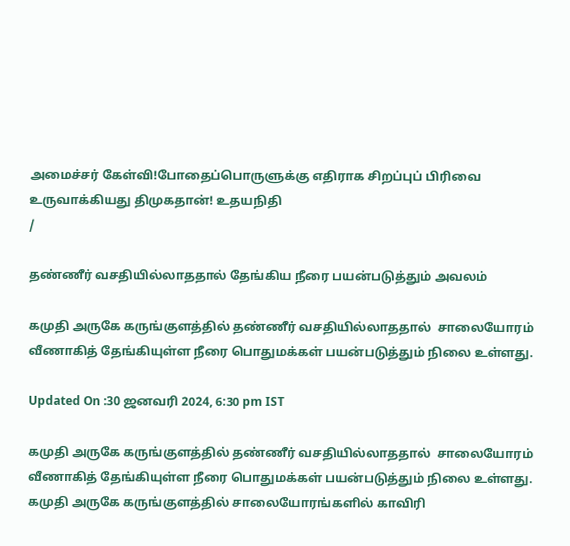அமைச்சர் கேள்வி!போதைப்பொருளுக்கு எதிராக சிறப்புப் பிரிவை உருவாக்கியது திமுகதான்! உதயநிதி
/

தண்ணீர் வசதியில்லாததால் தேங்கிய நீரை பயன்படுத்தும் அவலம்

கமுதி அருகே கருங்குளத்தில் தண்ணீர் வசதியில்லாததால்  சாலையோரம் வீணாகித் தேங்கியுள்ள நீரை பொதுமக்கள் பயன்படுத்தும் நிலை உள்ளது.

Updated On :30 ஜனவரி 2024, 6:30 pm IST

கமுதி அருகே கருங்குளத்தில் தண்ணீர் வசதியில்லாததால்  சாலையோரம் வீணாகித் தேங்கியுள்ள நீரை பொதுமக்கள் பயன்படுத்தும் நிலை உள்ளது.
கமுதி அருகே கருங்குளத்தில் சாலையோரங்களில் காவிரி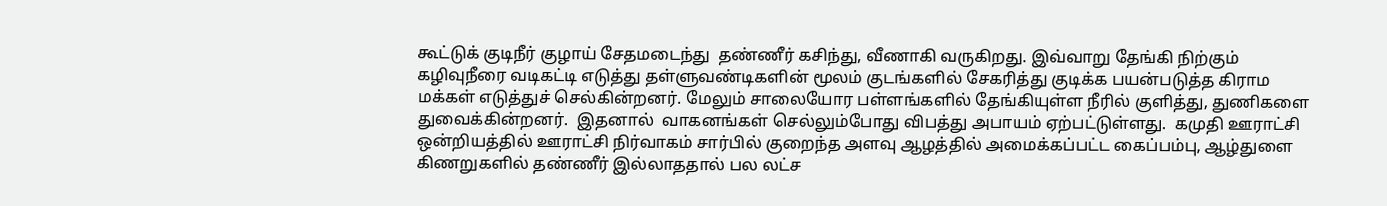கூட்டுக் குடிநீர் குழாய் சேதமடைந்து  தண்ணீர் கசிந்து, வீணாகி வருகிறது. இவ்வாறு தேங்கி நிற்கும் கழிவுநீரை வடிகட்டி எடுத்து தள்ளுவண்டிகளின் மூலம் குடங்களில் சேகரித்து குடிக்க பயன்படுத்த கிராம மக்கள் எடுத்துச் செல்கின்றனர். மேலும் சாலையோர பள்ளங்களில் தேங்கியுள்ள நீரில் குளித்து, துணிகளை துவைக்கின்றனர்.  இதனால்  வாகனங்கள் செல்லும்போது விபத்து அபாயம் ஏற்பட்டுள்ளது.  கமுதி ஊராட்சி ஒன்றியத்தில் ஊராட்சி நிர்வாகம் சார்பில் குறைந்த அளவு ஆழத்தில் அமைக்கப்பட்ட கைப்பம்பு, ஆழ்துளை கிணறுகளில் தண்ணீர் இல்லாததால் பல லட்ச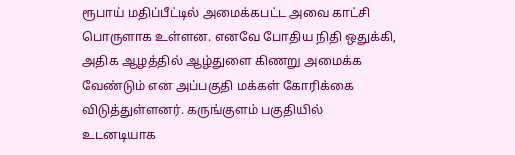ரூபாய் மதிப்பீட்டில் அமைக்கபட்ட அவை காட்சி பொருளாக உள்ளன. எனவே போதிய நிதி ஒதுக்கி, அதிக ஆழத்தில் ஆழ்துளை கிணறு அமைக்க வேண்டும் என அப்பகுதி மக்கள் கோரிக்கை விடுத்துள்ளனர். கருங்குளம் பகுதியில் உடனடியாக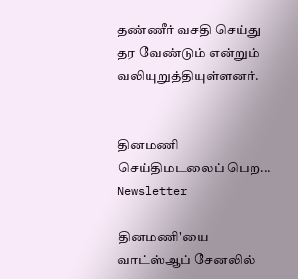தண்ணீர் வசதி செய்து தர வேண்டும் என்றும் வலியுறுத்தியுள்ளனர்.


தினமணி செய்திமடலைப் பெற... Newsletter

தினமணி'யை வாட்ஸ்ஆப் சேனலில்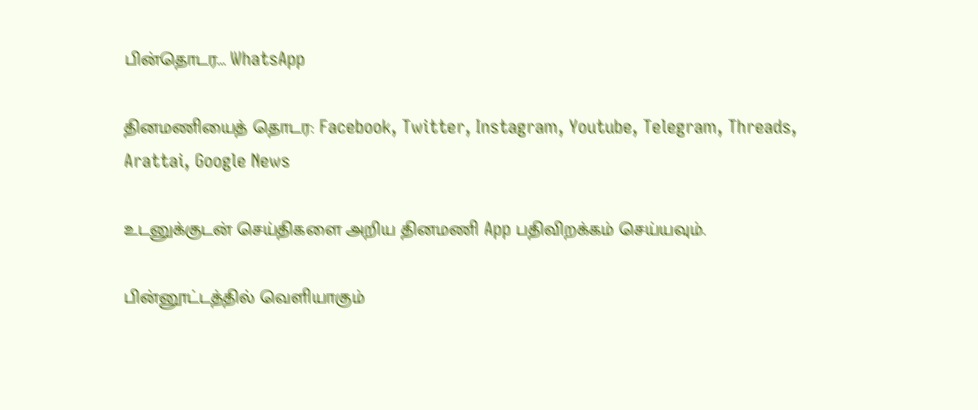பின்தொடர... WhatsApp

தினமணியைத் தொடர: Facebook, Twitter, Instagram, Youtube, Telegram, Threads, Arattai, Google News

உடனுக்குடன் செய்திகளை அறிய தினமணி App பதிவிறக்கம் செய்யவும்.

பின்னூட்டத்தில் வெளியாகும்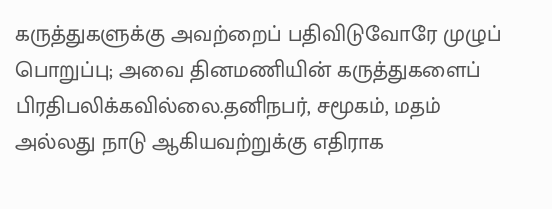கருத்துகளுக்கு அவற்றைப் பதிவிடுவோரே முழுப் பொறுப்பு; அவை தினமணியின் கருத்துகளைப் பிரதிபலிக்கவில்லை.தனிநபர், சமூகம், மதம் அல்லது நாடு ஆகியவற்றுக்கு எதிராக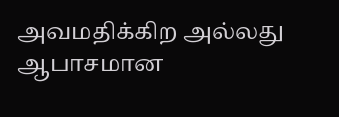அவமதிக்கிற அல்லது ஆபாசமான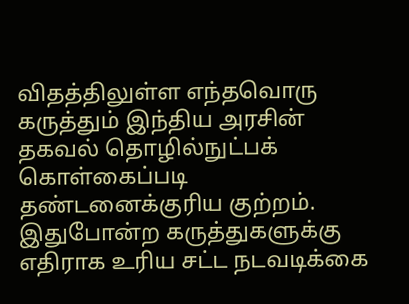விதத்திலுள்ள எந்தவொரு கருத்தும் இந்திய அரசின் தகவல் தொழில்நுட்பக் கொள்கைப்படி தண்டனைக்குரிய குற்றம். இதுபோன்ற கருத்துகளுக்கு எதிராக உரிய சட்ட நடவடிக்கை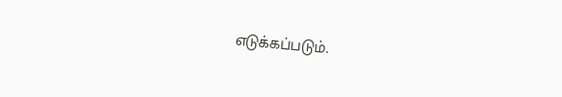எடுக்கப்படும்.